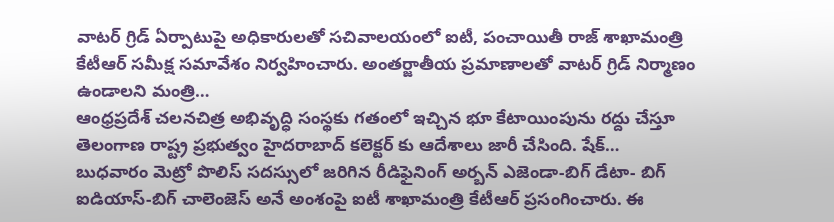వాటర్ గ్రిడ్ ఏర్పాటుపై అధికారులతో సచివాలయంలో ఐటీ, పంచాయితీ రాజ్ శాఖామంత్రి కేటీఆర్ సమీక్ష సమావేశం నిర్వహించారు. అంతర్జాతీయ ప్రమాణాలతో వాటర్ గ్రిడ్ నిర్మాణం ఉండాలని మంత్రి…
ఆంధ్రప్రదేశ్ చలనచిత్ర అభివృద్ధి సంస్థకు గతంలో ఇచ్చిన భూ కేటాయింపును రద్దు చేస్తూ తెలంగాణ రాష్ట్ర ప్రభుత్వం హైదరాబాద్ కలెక్టర్ కు ఆదేశాలు జారీ చేసింది. షేక్…
బుధవారం మెట్రో పొలిస్ సదస్సులో జరిగిన రీడిఫైనింగ్ అర్బన్ ఎజెండా-బిగ్ డేటా- బిగ్ ఐడియాస్-బిగ్ చాలెంజెస్ అనే అంశంపై ఐటీ శాఖామంత్రి కేటీఆర్ ప్రసంగించారు. ఈ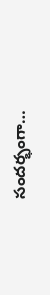సందర్భంగా…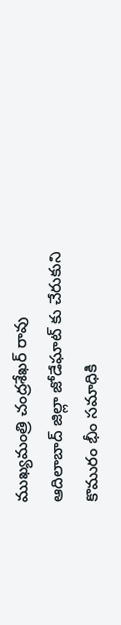ముఖ్యమంత్రి చంద్రశేఖర్ రావు ఆదిలాబాద్ జిల్లా జోడేఘాట్ కు చేరుకుని కొమురం భీం సమాధికి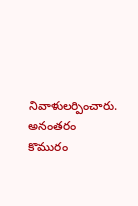నివాళులర్పించారు. అనంతరం కొమురం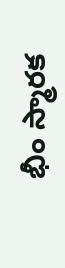భీం స్మారక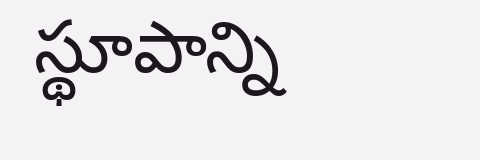స్థూపాన్ని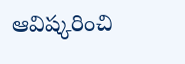ఆవిష్కరించి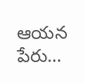ఆయన పేరు…